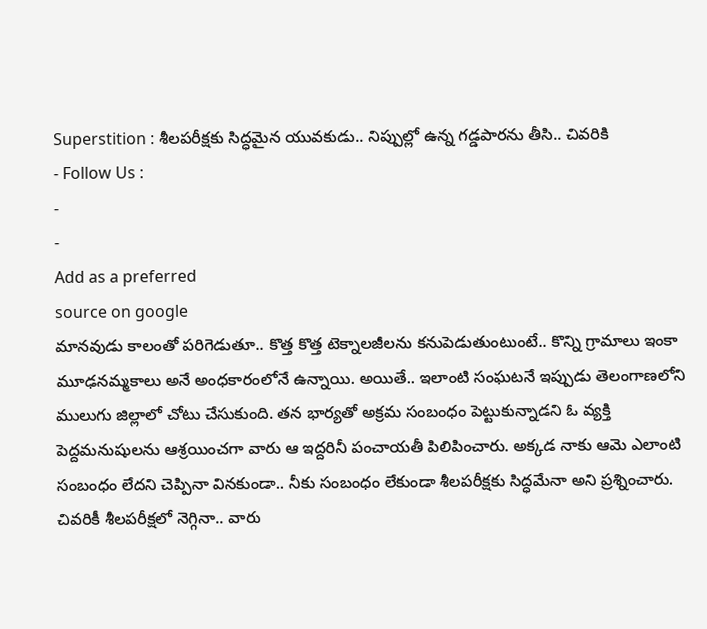Superstition : శీలపరీక్షకు సిద్ధమైన యువకుడు.. నిప్పుల్లో ఉన్న గడ్డపారను తీసి.. చివరికి
- Follow Us :
-
-
Add as a preferred
source on google
మానవుడు కాలంతో పరిగెడుతూ.. కొత్త కొత్త టెక్నాలజీలను కనుపెడుతుంటుంటే.. కొన్ని గ్రామాలు ఇంకా మూఢనమ్మకాలు అనే అంధకారంలోనే ఉన్నాయి. అయితే.. ఇలాంటి సంఘటనే ఇప్పుడు తెలంగాణలోని ములుగు జిల్లాలో చోటు చేసుకుంది. తన భార్యతో అక్రమ సంబంధం పెట్టుకున్నాడని ఓ వ్యక్తి పెద్దమనుషులను ఆశ్రయించగా వారు ఆ ఇద్దరినీ పంచాయతీ పిలిపించారు. అక్కడ నాకు ఆమె ఎలాంటి సంబంధం లేదని చెప్పినా వినకుండా.. నీకు సంబంధం లేకుండా శీలపరీక్షకు సిద్ధమేనా అని ప్రశ్నించారు. చివరికీ శీలపరీక్షలో నెగ్గినా.. వారు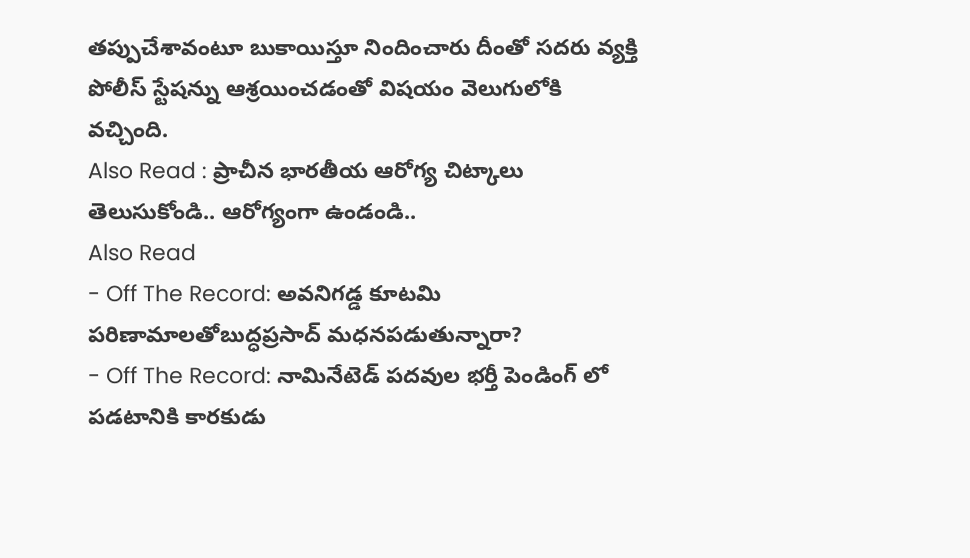తప్పుచేశావంటూ బుకాయిస్తూ నిందించారు దీంతో సదరు వ్యక్తి పోలీస్ స్టేషన్ను ఆశ్రయించడంతో విషయం వెలుగులోకి వచ్చింది.
Also Read : ప్రాచీన భారతీయ ఆరోగ్య చిట్కాలు తెలుసుకోండి.. ఆరోగ్యంగా ఉండండి..
Also Read
- Off The Record: అవనిగడ్డ కూటమి పరిణామాలతోబుద్ధప్రసాద్ మధనపడుతున్నారా?
- Off The Record: నామినేటెడ్ పదవుల భర్తీ పెండింగ్ లో పడటానికి కారకుడు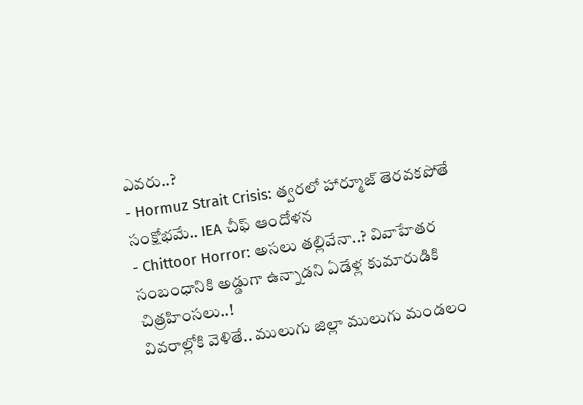ఎవరు..?
- Hormuz Strait Crisis: త్వరలో హార్మూజ్ తెరవకపోతే సంక్షోభమే.. IEA చీఫ్ ఆందోళన
- Chittoor Horror: అసలు తల్లివేనా..? వివాహేతర సంబంధానికి అడ్డుగా ఉన్నాడని ఏడేళ్ల కుమారుడికి చిత్రహింసలు..!
వివరాల్లోకి వెళితే.. ములుగు జిల్లా ములుగు మండలం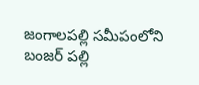జంగాలపల్లి సమీపంలోని బంజర్ పల్లి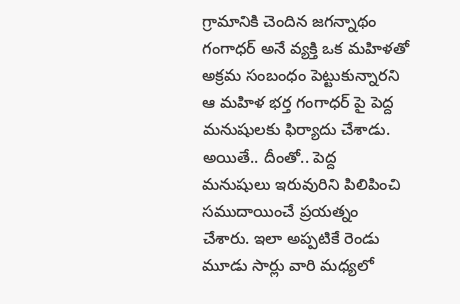గ్రామానికి చెందిన జగన్నాథం గంగాధర్ అనే వ్యక్తి ఒక మహిళతో అక్రమ సంబంధం పెట్టుకున్నారని ఆ మహిళ భర్త గంగాధర్ పై పెద్ద మనుషులకు ఫిర్యాదు చేశాడు. అయితే.. దీంతో.. పెద్ద మనుషులు ఇరువురిని పిలిపించి సముదాయించే ప్రయత్నం చేశారు. ఇలా అప్పటికే రెండు మూడు సార్లు వారి మధ్యలో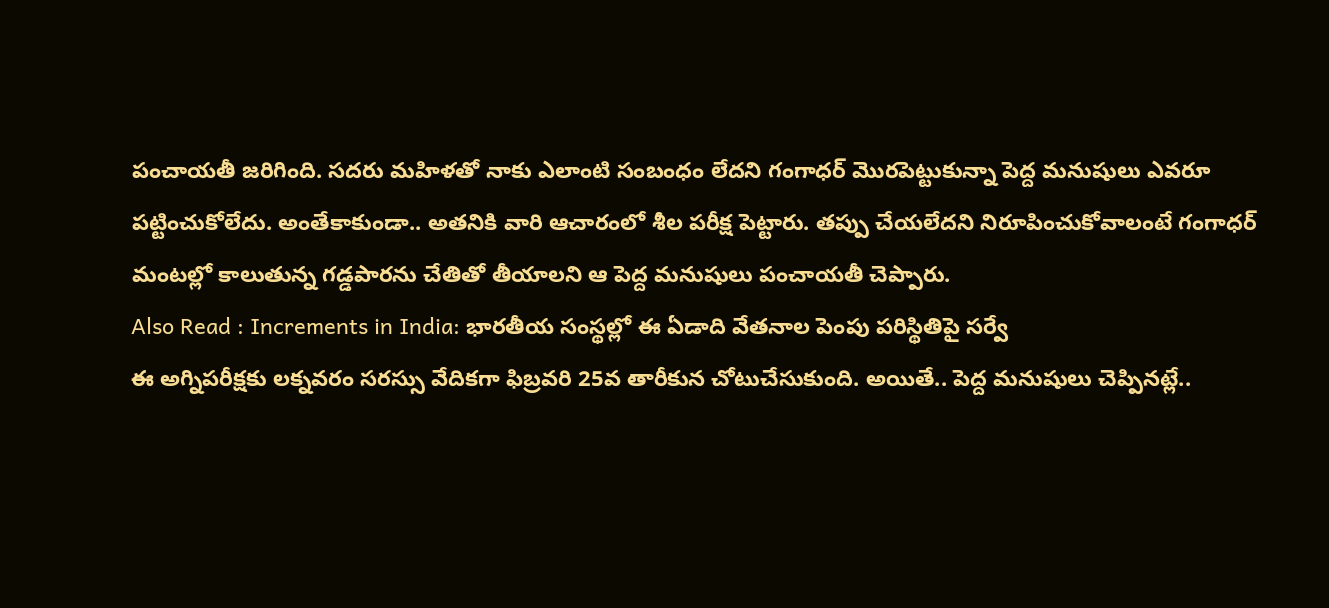పంచాయతీ జరిగింది. సదరు మహిళతో నాకు ఎలాంటి సంబంధం లేదని గంగాధర్ మొరపెట్టుకున్నా పెద్ద మనుషులు ఎవరూ పట్టించుకోలేదు. అంతేకాకుండా.. అతనికి వారి ఆచారంలో శీల పరీక్ష పెట్టారు. తప్పు చేయలేదని నిరూపించుకోవాలంటే గంగాధర్ మంటల్లో కాలుతున్న గడ్డపారను చేతితో తీయాలని ఆ పెద్ద మనుషులు పంచాయతీ చెప్పారు.
Also Read : Increments in India: భారతీయ సంస్థల్లో ఈ ఏడాది వేతనాల పెంపు పరిస్థితిపై సర్వే
ఈ అగ్నిపరీక్షకు లక్నవరం సరస్సు వేదికగా ఫిబ్రవరి 25వ తారీకున చోటుచేసుకుంది. అయితే.. పెద్ద మనుషులు చెప్పినట్లే..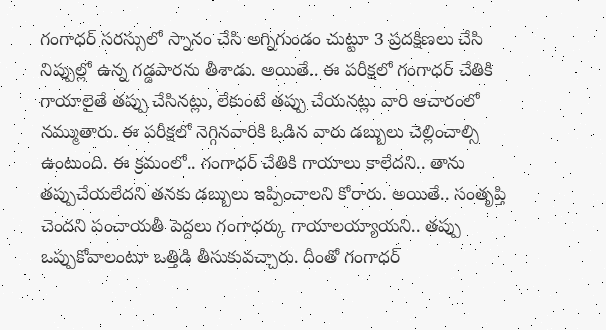గంగాధర్ సరస్సులో స్నానం చేసి అగ్నిగుండం చుట్టూ 3 ప్రదక్షిణలు చేసి నిప్పుల్లో ఉన్న గడ్డపారను తీశాడు. అయితే.. ఈ పరీక్షలో గంగాధర్ చేతికి గాయాలైతే తప్పు చేసినట్లు, లేకుంటే తప్పు చేయనట్లు వారి ఆచారంలో నమ్ముతారు. ఈ పరీక్షలో నెగ్గినవారికి ఓడిన వారు డబ్బులు చెల్లించాల్సి ఉంటుంది. ఈ క్రమంలో.. గంగాధర్ చేతికి గాయాలు కాలేదని.. తాను తప్పుచేయలేదని తనకు డబ్బులు ఇప్పించాలని కోరారు. అయితే.. సంతృప్తి చెందని పంచాయతీ పెద్దలు గంగాధర్కు గాయాలయ్యాయని.. తప్పు ఒప్పుకోవాలంటూ ఒత్తిడి తీసుకువచ్చారు. దీంతో గంగాధర్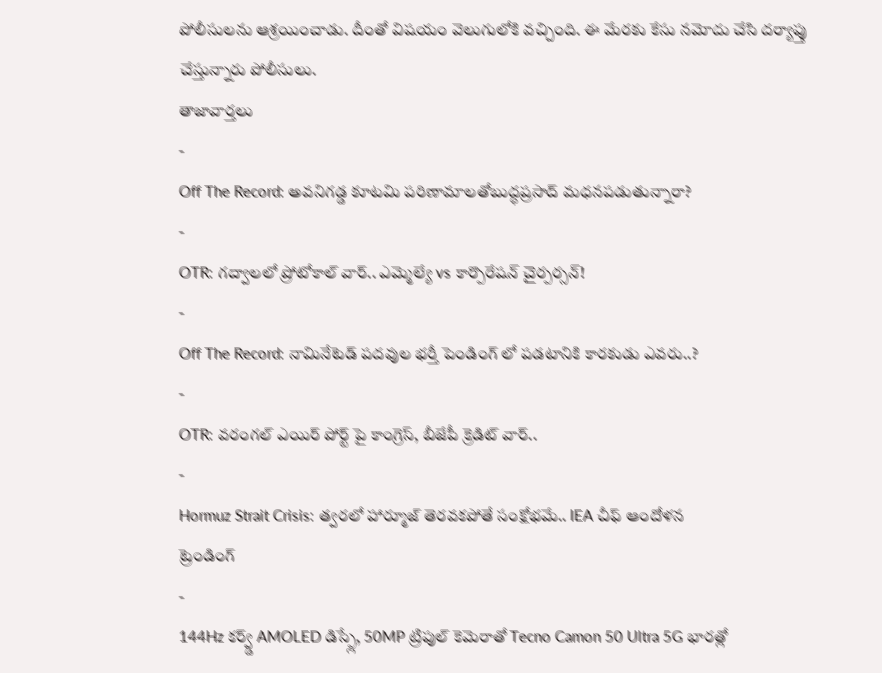పోలీసులను ఆశ్రయించాడు. దీంతో విషయం వెలుగులోకి వచ్చింది. ఈ మేరకు కేసు నమోదు చేసి దర్యాప్తు చేస్తున్నారు పోలీసులు.
తాజావార్తలు
-
Off The Record: అవనిగడ్డ కూటమి పరిణామాలతోబుద్ధప్రసాద్ మధనపడుతున్నారా?
-
OTR: గద్వాలలో ప్రోటోకాల్ వార్.. ఎమ్మెల్యే vs కార్పొరేషన్ చైర్పర్సన్!
-
Off The Record: నామినేటెడ్ పదవుల భర్తీ పెండింగ్ లో పడటానికి కారకుడు ఎవరు..?
-
OTR: వరంగల్ ఎయిర్ పోర్ట్ పై కాంగ్రెస్, బీజేపీ క్రెడిట్ వార్..
-
Hormuz Strait Crisis: త్వరలో హార్మూజ్ తెరవకపోతే సంక్షోభమే.. IEA చీఫ్ ఆందోళన
ట్రెండింగ్
-
144Hz కర్వ్డ్ AMOLED డిస్ప్లే, 50MP ట్రిపుల్ కెమెరాతో Tecno Camon 50 Ultra 5G భారత్లో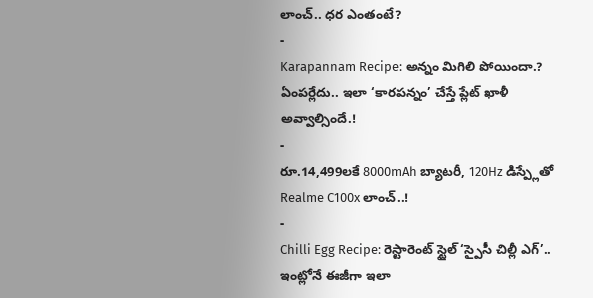లాంచ్.. ధర ఎంతంటే?
-
Karapannam Recipe: అన్నం మిగిలి పోయిందా.? ఏంపర్లేదు.. ఇలా ‘కారపన్నం’ చేస్తే ప్లేట్ ఖాళీ అవ్వాల్సిందే.!
-
రూ.14,499లకే 8000mAh బ్యాటరీ, 120Hz డిస్ప్లేతో Realme C100x లాంచ్..!
-
Chilli Egg Recipe: రెస్టారెంట్ స్టైల్ ‘స్పైసీ చిల్లీ ఎగ్’.. ఇంట్లోనే ఈజీగా ఇలా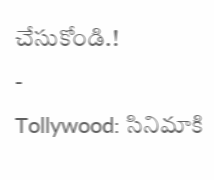చేసుకోండి.!
-
Tollywood: సినిమాకి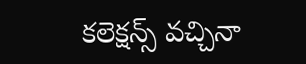కలెక్షన్స్ వచ్చినా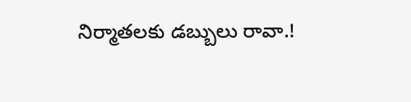నిర్మాతలకు డబ్బులు రావా.!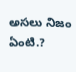అసలు నిజం ఏంటి.?